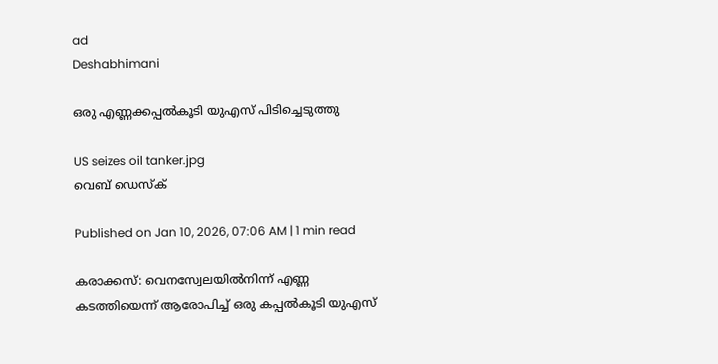ad
Deshabhimani

ഒരു എണ്ണക്കപ്പൽകൂടി യുഎസ് പിടിച്ചെടുത്തു

US seizes oil tanker.jpg
വെബ് ഡെസ്ക്

Published on Jan 10, 2026, 07:06 AM | 1 min read

കരാക്കസ്‌: വെനസ്വേലയിൽനിന്ന്‌ എണ്ണ കടത്തിയെന്ന് ആരോപിച്ച് ഒരു കപ്പൽകൂടി യുഎസ്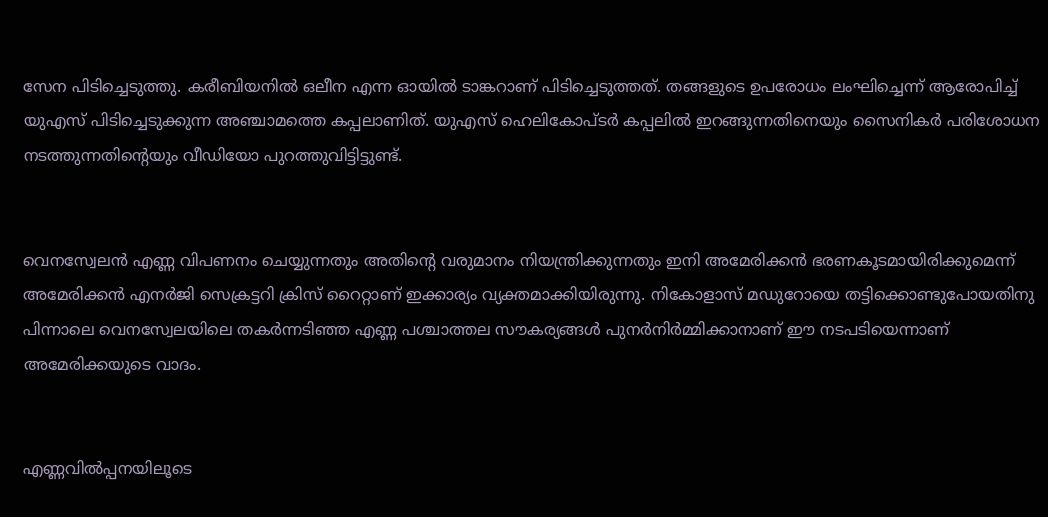സേന പിടിച്ചെടുത്തു. കരീബിയനിൽ ഒലീന എന്ന ഓയിൽ ടാങ്കറാണ് പിടിച്ചെടുത്തത്. തങ്ങളുടെ ഉപരോധം ലംഘിച്ചെന്ന് ആരോപിച്ച് യുഎസ് പിടിച്ചെടുക്കുന്ന അഞ്ചാമത്തെ കപ്പലാണിത്. യുഎസ് ഹെലികോപ്ടർ കപ്പലിൽ ഇറങ്ങുന്നതിനെയും സൈനികർ പരിശോധന നടത്തുന്നതിന്റെയും വീഡിയോ പുറത്തുവിട്ടിട്ടുണ്ട്.


വെനസ്വേലൻ എണ്ണ വിപണനം ചെയ്യുന്നതും അതിന്റെ വരുമാനം നിയന്ത്രിക്കുന്നതും ഇനി അമേരിക്കൻ ഭരണകൂടമായിരിക്കുമെന്ന് അമേരിക്കൻ എനർജി സെക്രട്ടറി ക്രിസ് റൈറ്റാണ് ഇക്കാര്യം വ്യക്തമാക്കിയിരുന്നു. നികോളാസ് മഡുറോയെ തട്ടിക്കൊണ്ടുപോയതിനു പിന്നാലെ വെനസ്വേലയിലെ തകർന്നടിഞ്ഞ എണ്ണ പശ്ചാത്തല സൗകര്യങ്ങൾ പുനർനിർമ്മിക്കാനാണ് ഈ നടപടിയെന്നാണ് അമേരിക്കയുടെ വാദം.


എണ്ണവിൽപ്പനയിലൂടെ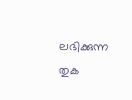ലഭിക്കുന്ന തുക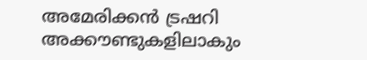അമേരിക്കൻ ട്രഷറി അക്കൗണ്ടുകളിലാകും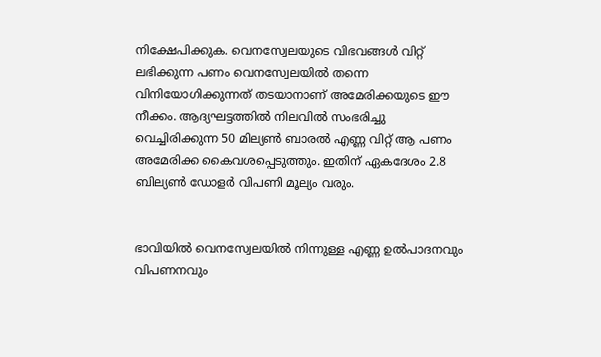നിക്ഷേപിക്കുക. വെനസ്വേലയുടെ വിഭവങ്ങൾ വിറ്റ് ലഭിക്കുന്ന പണം വെനസ്വേലയിൽ തന്നെ വിനിയോഗിക്കുന്നത് തടയാനാണ് അമേരിക്കയുടെ ഈ നീക്കം. ആദ്യഘട്ടത്തിൽ നിലവിൽ സംഭരിച്ചു വെച്ചിരിക്കുന്ന 50 മില്യൺ ബാരൽ എണ്ണ വിറ്റ് ആ പണം അമേരിക്ക കൈവശപ്പെടുത്തും. ഇതിന് ഏകദേശം 2.8 ബില്യൺ ഡോളർ വിപണി മൂല്യം വരും.


ഭാവിയിൽ വെനസ്വേലയിൽ നിന്നുള്ള എണ്ണ ഉൽപാദനവും വിപണനവും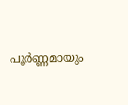പൂർണ്ണമായും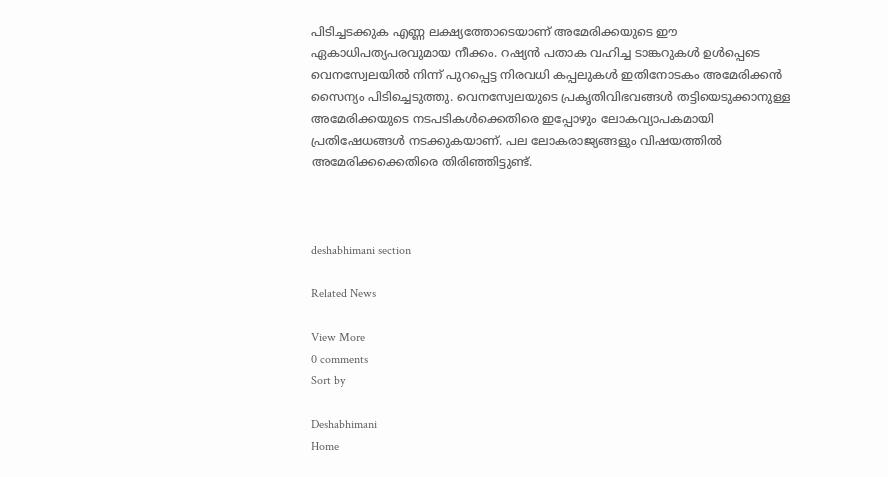പിടിച്ചടക്കുക എണ്ണ ലക്ഷ്യത്തോടെയാണ് അമേരിക്കയുടെ ഈ ഏകാധിപത്യപരവുമായ നീക്കം. റഷ്യൻ പതാക വഹിച്ച ടാങ്കറുകൾ ഉൾപ്പെടെ വെനസ്വേലയിൽ നിന്ന് പുറപ്പെട്ട നിരവധി കപ്പലുകൾ ഇതിനോടകം അമേരിക്കൻ സൈന്യം പിടിച്ചെടുത്തു. വെനസ്വേലയുടെ പ്രകൃതിവിഭവങ്ങൾ തട്ടിയെടുക്കാനുള്ള അമേരിക്കയുടെ നടപടികൾക്കെതിരെ ഇപ്പോഴും ലോകവ്യാപകമായി പ്രതിഷേധങ്ങൾ നടക്കുകയാണ്. പല ലോകരാജ്യങ്ങളും വിഷയത്തിൽ അമേരിക്കക്കെതിരെ തിരിഞ്ഞിട്ടുണ്ട്.



deshabhimani section

Related News

View More
0 comments
Sort by

Deshabhimani
Home